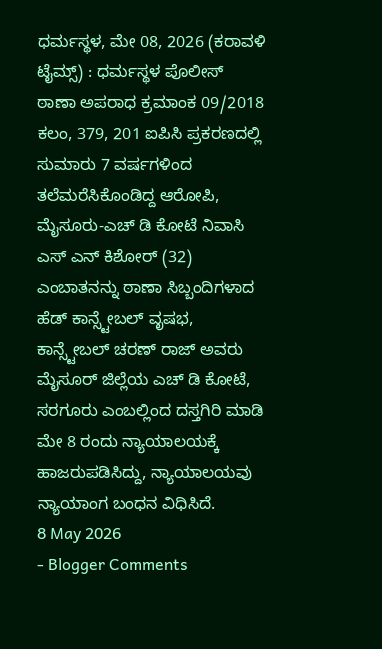ಧರ್ಮಸ್ಥಳ, ಮೇ 08, 2026 (ಕರಾವಳಿ ಟೈಮ್ಸ್) : ಧರ್ಮಸ್ಥಳ ಪೊಲೀಸ್ ಠಾಣಾ ಅಪರಾಧ ಕ್ರಮಾಂಕ 09/2018 ಕಲಂ, 379, 201 ಐಪಿಸಿ ಪ್ರಕರಣದಲ್ಲಿ ಸುಮಾರು 7 ವರ್ಷಗಳಿಂದ ತಲೆಮರೆಸಿಕೊಂಡಿದ್ದ ಆರೋಪಿ, ಮೈಸೂರು-ಎಚ್ ಡಿ ಕೋಟೆ ನಿವಾಸಿ ಎಸ್ ಎನ್ ಕಿಶೋರ್ (32) ಎಂಬಾತನನ್ನು ಠಾಣಾ ಸಿಬ್ಬಂದಿಗಳಾದ ಹೆಡ್ ಕಾನ್ಸ್ಟೇಬಲ್ ವೃಷಭ, ಕಾನ್ಸ್ಟೇಬಲ್ ಚರಣ್ ರಾಜ್ ಅವರು ಮೈಸೂರ್ ಜಿಲ್ಲೆಯ ಎಚ್ ಡಿ ಕೋಟೆ, ಸರಗೂರು ಎಂಬಲ್ಲಿಂದ ದಸ್ತಗಿರಿ ಮಾಡಿ ಮೇ 8 ರಂದು ನ್ಯಾಯಾಲಯಕ್ಕೆ ಹಾಜರುಪಡಿಸಿದ್ದು, ನ್ಯಾಯಾಲಯವು ನ್ಯಾಯಾಂಗ ಬಂಧನ ವಿಧಿಸಿದೆ.
8 May 2026
- Blogger Comments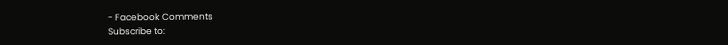- Facebook Comments
Subscribe to: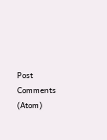Post Comments (Atom)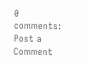0 comments:
Post a Comment